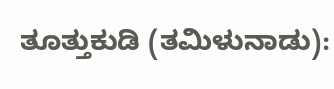ತೂತ್ತುಕುಡಿ (ತಮಿಳುನಾಡು):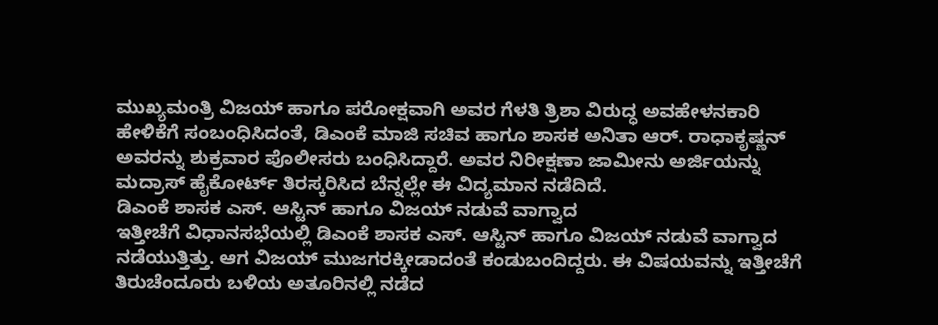ಮುಖ್ಯಮಂತ್ರಿ ವಿಜಯ್ ಹಾಗೂ ಪರೋಕ್ಷವಾಗಿ ಅವರ ಗೆಳತಿ ತ್ರಿಶಾ ವಿರುದ್ಧ ಅವಹೇಳನಕಾರಿ ಹೇಳಿಕೆಗೆ ಸಂಬಂಧಿಸಿದಂತೆ, ಡಿಎಂಕೆ ಮಾಜಿ ಸಚಿವ ಹಾಗೂ ಶಾಸಕ ಅನಿತಾ ಆರ್. ರಾಧಾಕೃಷ್ಣನ್ ಅವರನ್ನು ಶುಕ್ರವಾರ ಪೊಲೀಸರು ಬಂಧಿಸಿದ್ದಾರೆ. ಅವರ ನಿರೀಕ್ಷಣಾ ಜಾಮೀನು ಅರ್ಜಿಯನ್ನು ಮದ್ರಾಸ್ ಹೈಕೋರ್ಟ್ ತಿರಸ್ಕರಿಸಿದ ಬೆನ್ನಲ್ಲೇ ಈ ವಿದ್ಯಮಾನ ನಡೆದಿದೆ.
ಡಿಎಂಕೆ ಶಾಸಕ ಎಸ್. ಆಸ್ಟಿನ್ ಹಾಗೂ ವಿಜಯ್ ನಡುವೆ ವಾಗ್ವಾದ
ಇತ್ತೀಚೆಗೆ ವಿಧಾನಸಭೆಯಲ್ಲಿ ಡಿಎಂಕೆ ಶಾಸಕ ಎಸ್. ಆಸ್ಟಿನ್ ಹಾಗೂ ವಿಜಯ್ ನಡುವೆ ವಾಗ್ವಾದ ನಡೆಯುತ್ತಿತ್ತು. ಆಗ ವಿಜಯ್ ಮುಜಗರಕ್ಕೀಡಾದಂತೆ ಕಂಡುಬಂದಿದ್ದರು. ಈ ವಿಷಯವನ್ನು ಇತ್ತೀಚೆಗೆ ತಿರುಚೆಂದೂರು ಬಳಿಯ ಅತೂರಿನಲ್ಲಿ ನಡೆದ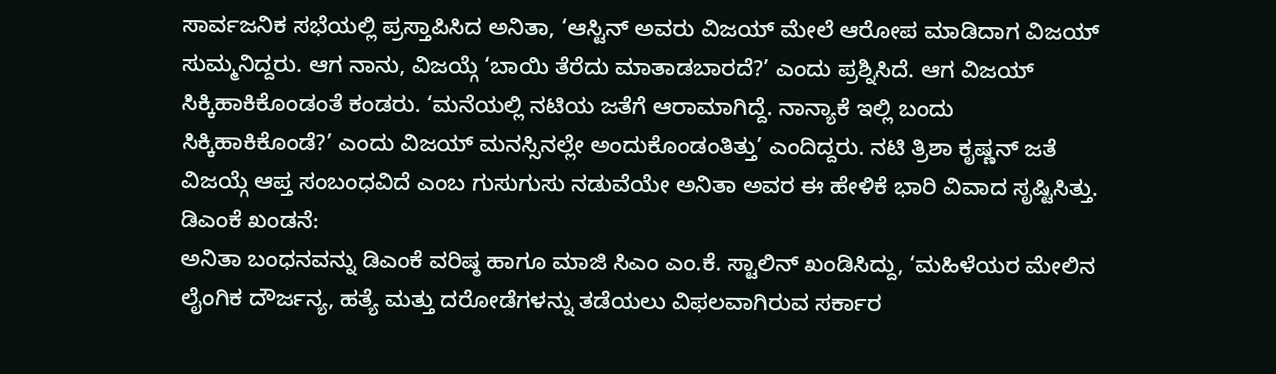ಸಾರ್ವಜನಿಕ ಸಭೆಯಲ್ಲಿ ಪ್ರಸ್ತಾಪಿಸಿದ ಅನಿತಾ, ‘ಆಸ್ಟಿನ್ ಅವರು ವಿಜಯ್ ಮೇಲೆ ಆರೋಪ ಮಾಡಿದಾಗ ವಿಜಯ್ ಸುಮ್ಮನಿದ್ದರು. ಆಗ ನಾನು, ವಿಜಯ್ಗೆ ‘ಬಾಯಿ ತೆರೆದು ಮಾತಾಡಬಾರದೆ?’ ಎಂದು ಪ್ರಶ್ನಿಸಿದೆ. ಆಗ ವಿಜಯ್ ಸಿಕ್ಕಿಹಾಕಿಕೊಂಡಂತೆ ಕಂಡರು. ‘ಮನೆಯಲ್ಲಿ ನಟಿಯ ಜತೆಗೆ ಆರಾಮಾಗಿದ್ದೆ. ನಾನ್ಯಾಕೆ ಇಲ್ಲಿ ಬಂದು ಸಿಕ್ಕಿಹಾಕಿಕೊಂಡೆ?’ ಎಂದು ವಿಜಯ್ ಮನಸ್ಸಿನಲ್ಲೇ ಅಂದುಕೊಂಡಂತಿತ್ತು’ ಎಂದಿದ್ದರು. ನಟಿ ತ್ರಿಶಾ ಕೃಷ್ಣನ್ ಜತೆ ವಿಜಯ್ಗೆ ಆಪ್ತ ಸಂಬಂಧವಿದೆ ಎಂಬ ಗುಸುಗುಸು ನಡುವೆಯೇ ಅನಿತಾ ಅವರ ಈ ಹೇಳಿಕೆ ಭಾರಿ ವಿವಾದ ಸೃಷ್ಟಿಸಿತ್ತು.
ಡಿಎಂಕೆ ಖಂಡನೆ:
ಅನಿತಾ ಬಂಧನವನ್ನು ಡಿಎಂಕೆ ವರಿಷ್ಠ ಹಾಗೂ ಮಾಜಿ ಸಿಎಂ ಎಂ.ಕೆ. ಸ್ಟಾಲಿನ್ ಖಂಡಿಸಿದ್ದು, ‘ಮಹಿಳೆಯರ ಮೇಲಿನ ಲೈಂಗಿಕ ದೌರ್ಜನ್ಯ, ಹತ್ಯೆ ಮತ್ತು ದರೋಡೆಗಳನ್ನು ತಡೆಯಲು ವಿಫಲವಾಗಿರುವ ಸರ್ಕಾರ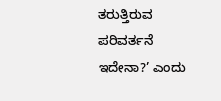ತರುತ್ತಿರುವ ಪರಿವರ್ತನೆ ಇದೇನಾ?’ ಎಂದು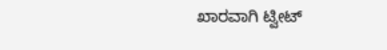ಖಾರವಾಗಿ ಟ್ವೀಟ್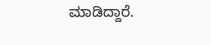ಮಾಡಿದ್ದಾರೆ.